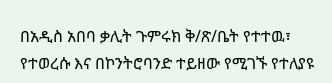በአዲስ አበባ ቃሊት ጉምሩክ ቅ/ጽ/ቤት የተተዉ፣ የተወረሱ እና በኮንትሮባንድ ተይዘው የሚገኙ የተለያዩ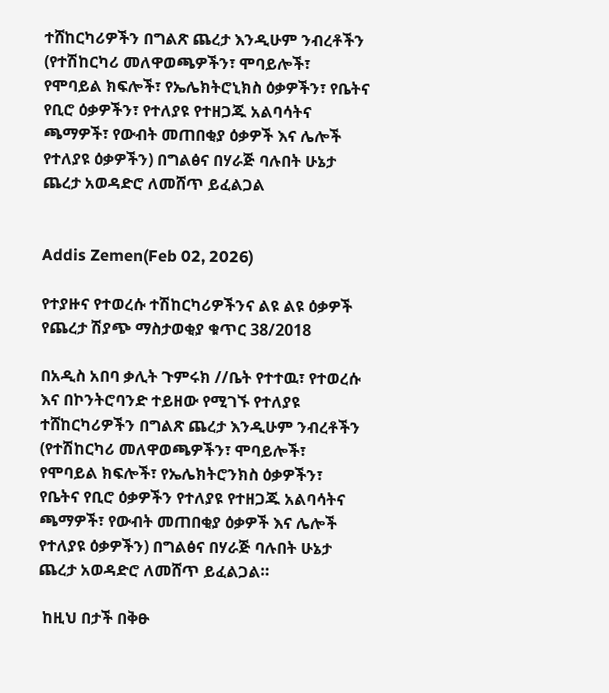ተሸከርካሪዎችን በግልጽ ጨረታ እንዲሁም ንብረቶችን (የተሽከርካሪ መለዋወጫዎችን፣ ሞባይሎች፣ የሞባይል ክፍሎች፣ የኤሌክትሮኒክስ ዕቃዎችን፣ የቤትና የቢሮ ዕቃዎችን፣ የተለያዩ የተዘጋጁ አልባሳትና ጫማዎች፣ የውብት መጠበቂያ ዕቃዎች እና ሌሎች የተለያዩ ዕቃዎችን) በግልፅና በሃራጅ ባሉበት ሁኔታ ጨረታ አወዳድሮ ለመሸጥ ይፈልጋል


Addis Zemen(Feb 02, 2026)

የተያዙና የተወረሱ ተሽከርካሪዎችንና ልዩ ልዩ ዕቃዎች የጨረታ ሽያጭ ማስታወቂያ ቁጥር 38/2018

በአዲስ አበባ ቃሊት ጉምሩክ //ቤት የተተዉ፣ የተወረሱ እና በኮንትሮባንድ ተይዘው የሚገኙ የተለያዩ ተሸከርካሪዎችን በግልጽ ጨረታ እንዲሁም ንብረቶችን (የተሽከርካሪ መለዋወጫዎችን፣ ሞባይሎች፣ የሞባይል ክፍሎች፣ የኤሌክትሮንክስ ዕቃዎችን፣ የቤትና የቢሮ ዕቃዎችን የተለያዩ የተዘጋጁ አልባሳትና ጫማዎች፣ የውብት መጠበቂያ ዕቃዎች እና ሌሎች የተለያዩ ዕቃዎችን) በግልፅና በሃራጅ ባሉበት ሁኔታ ጨረታ አወዳድሮ ለመሸጥ ይፈልጋል።

 ከዚህ በታች በቅፁ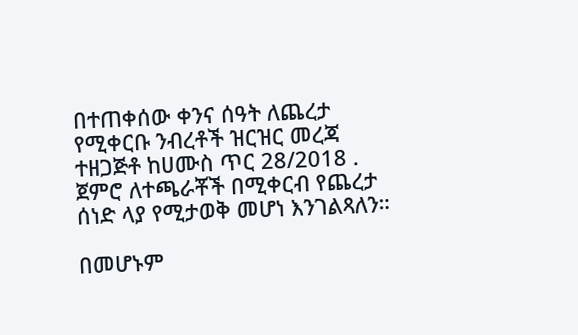በተጠቀሰው ቀንና ሰዓት ለጨረታ የሚቀርቡ ንብረቶች ዝርዝር መረጃ ተዘጋጅቶ ከሀሙስ ጥር 28/2018 . ጀምሮ ለተጫራቾች በሚቀርብ የጨረታ ሰነድ ላያ የሚታወቅ መሆነ እንገልጻለን።

በመሆኑም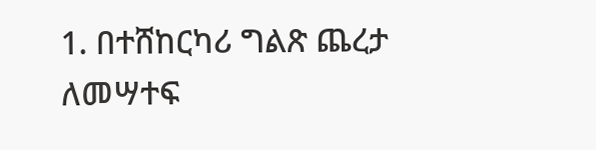1. በተሸከርካሪ ግልጽ ጨረታ ለመሣተፍ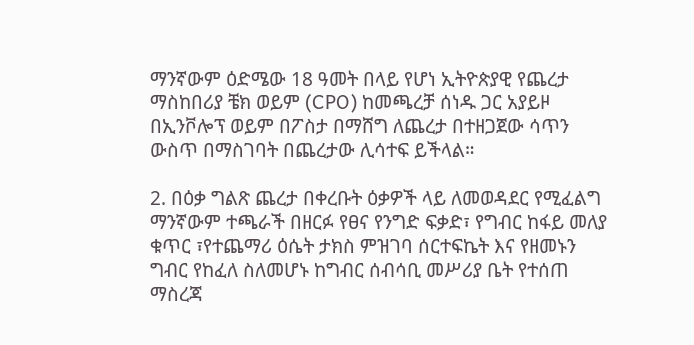ማንኛውም ዕድሜው 18 ዓመት በላይ የሆነ ኢትዮጵያዊ የጨረታ ማስከበሪያ ቼክ ወይም (CPO) ከመጫረቻ ሰነዱ ጋር አያይዞ በኢንቮሎፕ ወይም በፖስታ በማሸግ ለጨረታ በተዘጋጀው ሳጥን ውስጥ በማስገባት በጨረታው ሊሳተፍ ይችላል።

2. በዕቃ ግልጽ ጨረታ በቀረቡት ዕቃዎች ላይ ለመወዳደር የሚፈልግ ማንኛውም ተጫራች በዘርፉ የፀና የንግድ ፍቃድ፣ የግብር ከፋይ መለያ ቁጥር ፣የተጨማሪ ዕሴት ታክስ ምዝገባ ሰርተፍኬት እና የዘመኑን ግብር የከፈለ ስለመሆኑ ከግብር ሰብሳቢ መሥሪያ ቤት የተሰጠ ማስረጃ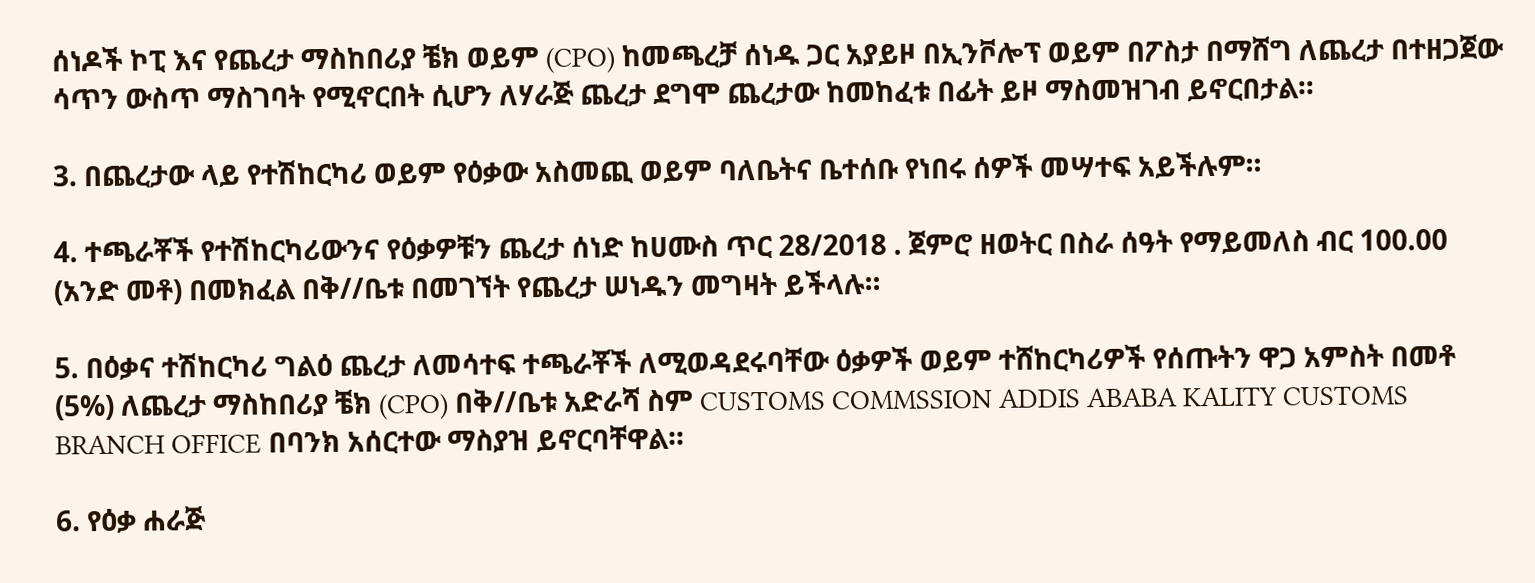ሰነዶች ኮፒ እና የጨረታ ማስከበሪያ ቼክ ወይም (CPO) ከመጫረቻ ሰነዱ ጋር አያይዞ በኢንቮሎፕ ወይም በፖስታ በማሸግ ለጨረታ በተዘጋጀው ሳጥን ውስጥ ማስገባት የሚኖርበት ሲሆን ለሃራጅ ጨረታ ደግሞ ጨረታው ከመከፈቱ በፊት ይዞ ማስመዝገብ ይኖርበታል።

3. በጨረታው ላይ የተሽከርካሪ ወይም የዕቃው አስመጪ ወይም ባለቤትና ቤተሰቡ የነበሩ ሰዎች መሣተፍ አይችሉም።

4. ተጫራቾች የተሽከርካሪውንና የዕቃዎቹን ጨረታ ሰነድ ከሀሙስ ጥር 28/2018 . ጀምሮ ዘወትር በስራ ሰዓት የማይመለስ ብር 100.00 (አንድ መቶ) በመክፈል በቅ//ቤቱ በመገኘት የጨረታ ሠነዱን መግዛት ይችላሉ።

5. በዕቃና ተሽከርካሪ ግልዕ ጨረታ ለመሳተፍ ተጫራቾች ለሚወዳደሩባቸው ዕቃዎች ወይም ተሸከርካሪዎች የሰጡትን ዋጋ አምስት በመቶ (5%) ለጨረታ ማስከበሪያ ቼክ (CPO) በቅ//ቤቱ አድራሻ ስም CUSTOMS COMMSSION ADDIS ABABA KALITY CUSTOMS BRANCH OFFICE በባንክ አሰርተው ማስያዝ ይኖርባቸዋል።

6. የዕቃ ሐራጅ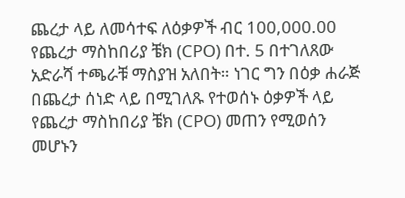ጨረታ ላይ ለመሳተፍ ለዕቃዎች ብር 100,000.00 የጨረታ ማስከበሪያ ቼክ (CPO) በተ. 5 በተገለጸው አድራሻ ተጫራቹ ማስያዝ አለበት። ነገር ግን በዕቃ ሐራጅ በጨረታ ሰነድ ላይ በሚገለጹ የተወሰኑ ዕቃዎች ላይ የጨረታ ማስከበሪያ ቼክ (CPO) መጠን የሚወሰን መሆኑን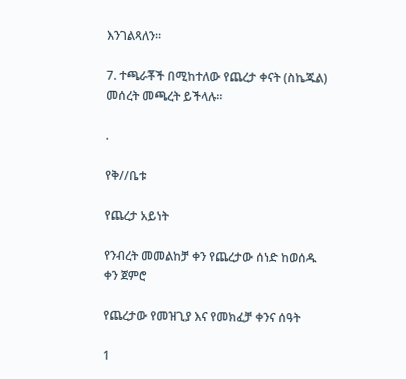እንገልጻለን።

7. ተጫራቾች በሚከተለው የጨረታ ቀናት (ስኬጁል) መሰረት መጫረት ይችላሉ።

.

የቅ//ቤቱ

የጨረታ አይነት

የንብረት መመልከቻ ቀን የጨረታው ሰነድ ከወሰዱ ቀን ጀምሮ

የጨረታው የመዝጊያ እና የመክፈቻ ቀንና ሰዓት

1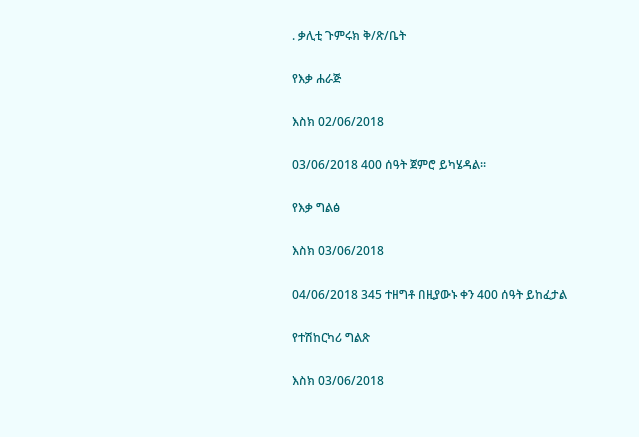. ቃሊቲ ጉምሩክ ቅ/ጽ/ቤት

የእቃ ሐራጅ

እስክ 02/06/2018

03/06/2018 400 ሰዓት ጀምሮ ይካሄዳል።

የእቃ ግልፅ

እስክ 03/06/2018

04/06/2018 345 ተዘግቶ በዚያውኑ ቀን 400 ሰዓት ይከፈታል

የተሽከርካሪ ግልጽ

እስክ 03/06/2018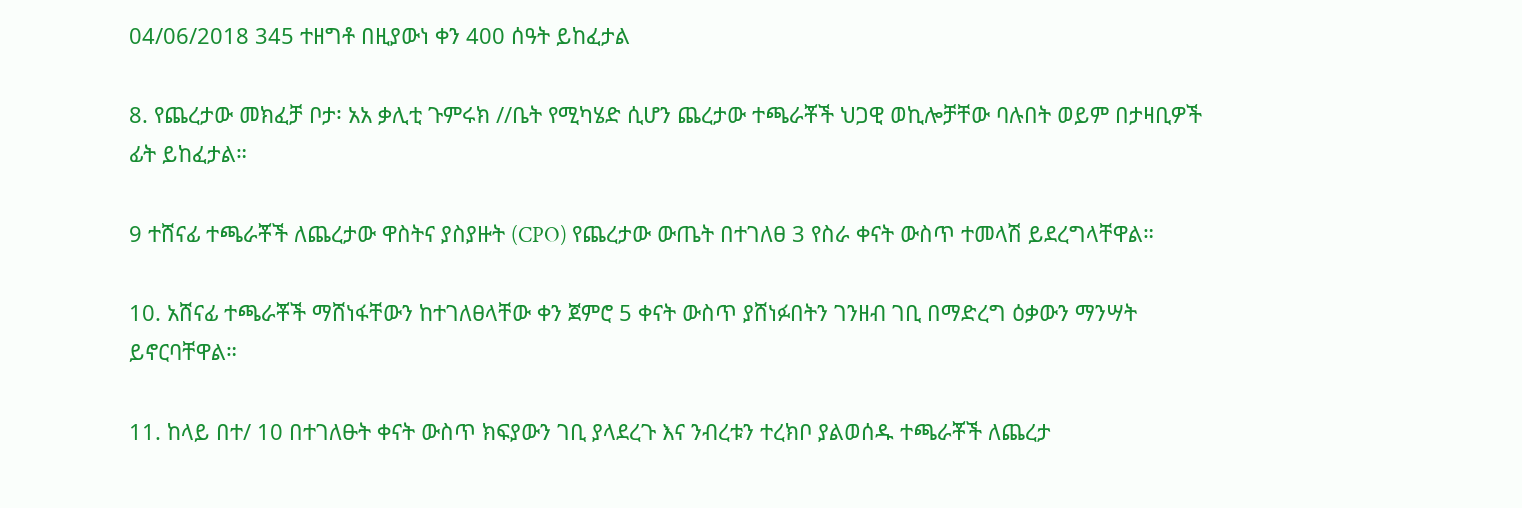04/06/2018 345 ተዘግቶ በዚያውነ ቀን 400 ሰዓት ይከፈታል

8. የጨረታው መክፈቻ ቦታ፡ አአ ቃሊቲ ጉምሩክ //ቤት የሚካሄድ ሲሆን ጨረታው ተጫራቾች ህጋዊ ወኪሎቻቸው ባሉበት ወይም በታዛቢዎች ፊት ይከፈታል።

9 ተሸናፊ ተጫራቾች ለጨረታው ዋስትና ያስያዙት (CPO) የጨረታው ውጤት በተገለፀ 3 የስራ ቀናት ውስጥ ተመላሽ ይደረግላቸዋል።

10. አሸናፊ ተጫራቾች ማሸነፋቸውን ከተገለፀላቸው ቀን ጀምሮ 5 ቀናት ውስጥ ያሸነፉበትን ገንዘብ ገቢ በማድረግ ዕቃውን ማንሣት ይኖርባቸዋል።

11. ከላይ በተ/ 10 በተገለፁት ቀናት ውስጥ ክፍያውን ገቢ ያላደረጉ እና ንብረቱን ተረክቦ ያልወሰዱ ተጫራቾች ለጨረታ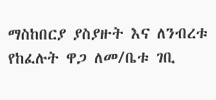ማስከበርያ ያስያዙት እና ለንብረቱ የከፈሉት ዋጋ ለመ/ቤቱ ገቢ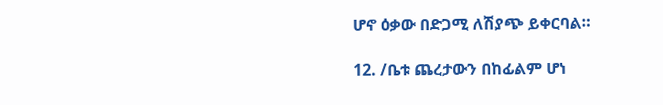ሆኖ ዕቃው በድጋሚ ለሽያጭ ይቀርባል።

12. /ቤቱ ጨረታውን በከፊልም ሆነ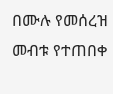በሙሉ የመሰረዝ መብቱ የተጠበቀ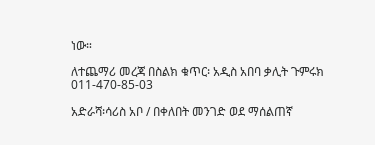ነው።

ለተጨማሪ መረጃ በስልክ ቁጥር፡ አዲስ አበባ ቃሊት ጉምሩክ 011-470-85-03

አድራሻ፡ሳሪስ አቦ / በቀለበት መንገድ ወደ ማሰልጠኛ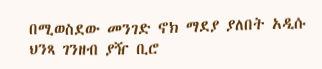በሚወስደው መንገድ ኖክ ማደያ ያለበት አዲሱ ህንጻ ገንዘብ ያዥ ቢሮ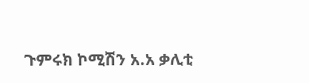ጉምሩክ ኮሚሽን አ.አ ቃሊቲ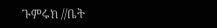ጉምሩክ //ቤት